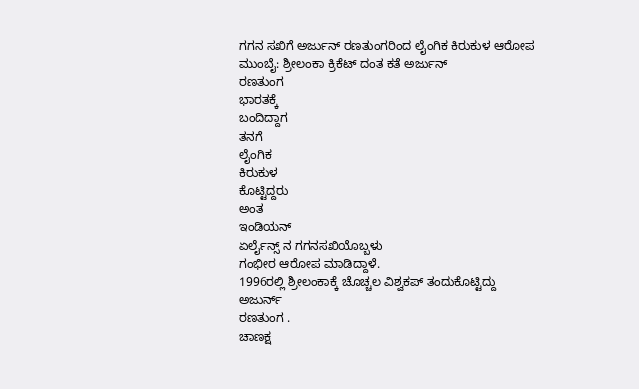ಗಗನ ಸಖಿಗೆ ಅರ್ಜುನ್ ರಣತುಂಗರಿಂದ ಲೈಂಗಿಕ ಕಿರುಕುಳ ಆರೋಪ
ಮುಂಬೈ: ಶ್ರೀಲಂಕಾ ಕ್ರಿಕೆಟ್ ದಂತ ಕತೆ ಅರ್ಜುನ್
ರಣತುಂಗ
ಭಾರತಕ್ಕೆ
ಬಂದಿದ್ದಾಗ
ತನಗೆ
ಲೈಂಗಿಕ
ಕಿರುಕುಳ
ಕೊಟ್ಟಿದ್ದರು
ಅಂತ
ಇಂಡಿಯನ್
ಏರ್ಲೈನ್ಸ್ ನ ಗಗನಸಖಿಯೊಬ್ಬಳು
ಗಂಭೀರ ಆರೋಪ ಮಾಡಿದ್ದಾಳೆ.
1996ರಲ್ಲಿ ಶ್ರೀಲಂಕಾಕ್ಕೆ ಚೊಚ್ಚಲ ವಿಶ್ವಕಪ್ ತಂದುಕೊಟ್ಟಿದ್ದು
ಅಜುರ್ನ್
ರಣತುಂಗ .
ಚಾಣಕ್ಷ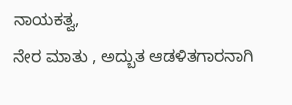ನಾಯಕತ್ವ,
ನೇರ ಮಾತು , ಅದ್ಬುತ ಆಡಳಿತಗಾರನಾಗಿ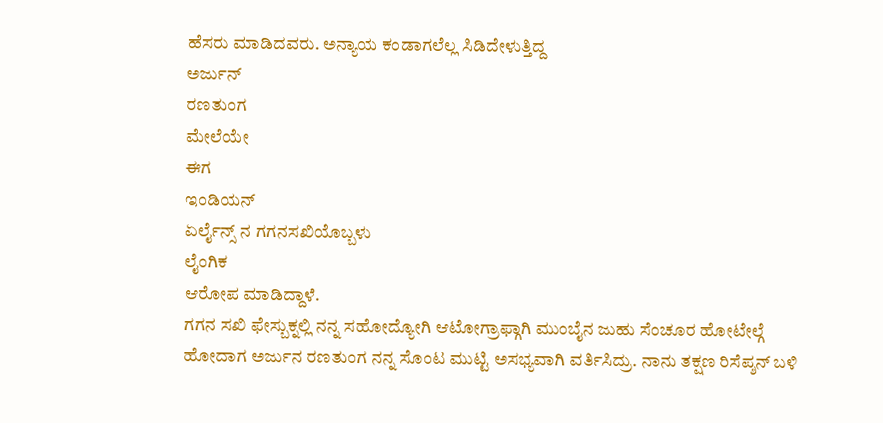ಹೆಸರು ಮಾಡಿದವರು. ಅನ್ಯಾಯ ಕಂಡಾಗಲೆಲ್ಲ ಸಿಡಿದೇಳುತ್ತಿದ್ದ
ಅರ್ಜುನ್
ರಣತುಂಗ
ಮೇಲೆಯೇ
ಈಗ
ಇಂಡಿಯನ್
ಏರ್ಲೈನ್ಸ್ ನ ಗಗನಸಖಿಯೊಬ್ಬಳು
ಲೈಂಗಿಕ
ಆರೋಪ ಮಾಡಿದ್ದಾಳೆ.
ಗಗನ ಸಖಿ ಫೇಸ್ಬುಕ್ನಲ್ಲಿ ನನ್ನ ಸಹೋದ್ಯೋಗಿ ಆಟೋಗ್ರಾಫ್ಗಾಗಿ ಮುಂಬೈನ ಜುಹು ಸೆಂಚೂರ ಹೋಟೇಲ್ಗೆ ಹೋದಾಗ ಅರ್ಜುನ ರಣತುಂಗ ನನ್ನ ಸೊಂಟ ಮುಟ್ಟಿ ಅಸಭ್ಯವಾಗಿ ವರ್ತಿಸಿದ್ರು. ನಾನು ತಕ್ಷಣ ರಿಸೆಪ್ಶನ್ ಬಳಿ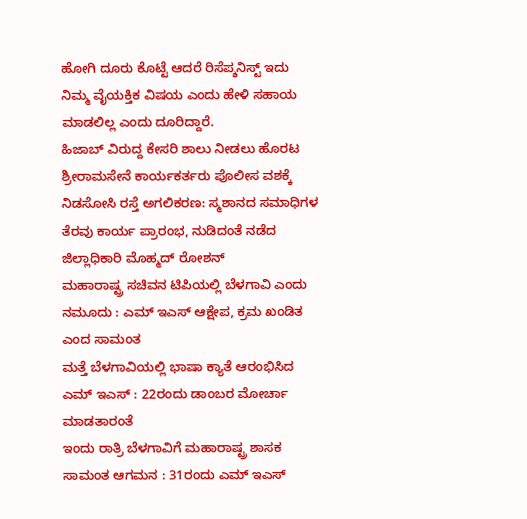ಹೋಗಿ ದೂರು ಕೊಟ್ಟೆ ಆದರೆ ರಿಸೆಪ್ಶನಿಸ್ಟ್ ಇದು ನಿಮ್ಮ ವೈಯಕ್ತಿಕ ವಿಷಯ ಎಂದು ಹೇಳಿ ಸಹಾಯ ಮಾಡಲಿಲ್ಲ ಎಂದು ದೂರಿದ್ದಾರೆ.
ಹಿಜಾಬ್ ವಿರುದ್ದ ಕೇಸರಿ ಶಾಲು ನೀಡಲು ಹೊರಟ ಶ್ರೀರಾಮಸೇನೆ ಕಾರ್ಯಕರ್ತರು ಪೊಲೀಸ ವಶಕ್ಕೆ
ನಿಡಸೋಸಿ ರಸ್ತೆ ಅಗಲಿಕರಣ: ಸ್ಮಶಾನದ ಸಮಾಧಿಗಳ ತೆರವು ಕಾರ್ಯ ಪ್ರಾರಂಭ, ನುಡಿದಂತೆ ನಡೆದ ಜಿಲ್ಲಾಧಿಕಾರಿ ಮೊಹ್ಮದ್ ರೋಶನ್
ಮಹಾರಾಷ್ಟ್ರ ಸಚಿವನ ಟಿಪಿಯಲ್ಲಿ ಬೆಳಗಾವಿ ಎಂದು ನಮೂದು : ಎಮ್ ಇಎಸ್ ಆಕ್ಷೇಪ, ಕ್ರಮ ಖಂಡಿತ ಎಂದ ಸಾಮಂತ
ಮತ್ತೆ ಬೆಳಗಾವಿಯಲ್ಲಿ ಭಾಷಾ ಕ್ಯಾತೆ ಆರಂಭಿಸಿದ ಎಮ್ ಇಎಸ್ : 22ರಂದು ಡಾಂಬರ ಮೋರ್ಚಾ ಮಾಡತಾರಂತೆ
ಇಂದು ರಾತ್ರಿ ಬೆಳಗಾವಿಗೆ ಮಹಾರಾಷ್ಟ್ರ ಶಾಸಕ ಸಾಮಂತ ಆಗಮನ : 31ರಂದು ಎಮ್ ಇಎಸ್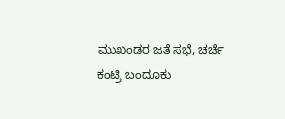ಮುಖಂಡರ ಜತೆ ಸಭೆ, ಚರ್ಚೆ
ಕಂಟ್ರಿ ಬಂದೂಕು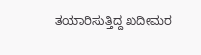ತಯಾರಿಸುತ್ತಿದ್ದ ಖದೀಮರ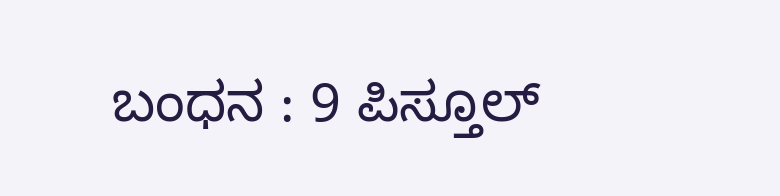ಬಂಧನ : 9 ಪಿಸ್ತೂಲ್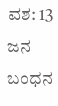ವಶ: 13 ಜನ ಬಂಧನ